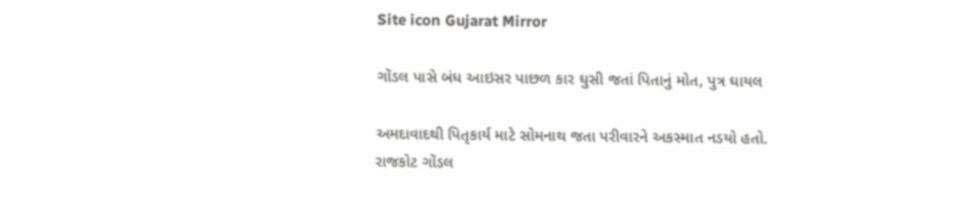Site icon Gujarat Mirror

ગોંડલ પાસે બંધ આઇસર પાછળ કાર ઘુસી જતાં પિતાનું મોત, પુત્ર ઘાયલ

અમદાવાદથી પિતૃકાર્ય માટે સોમનાથ જતા પરીવારને અકસ્માત નડયો હતો. રાજકોટ ગોંડલ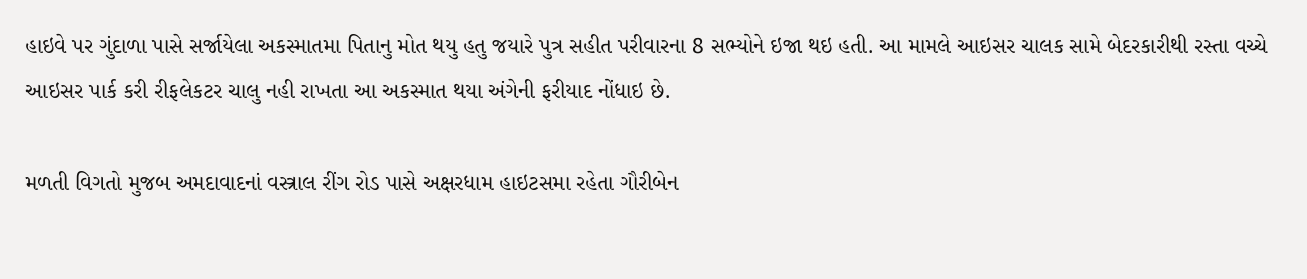હાઇવે પર ગુંદાળા પાસે સર્જાયેલા અકસ્માતમા પિતાનુ મોત થયુ હતુ જયારે પુત્ર સહીત પરીવારના 8 સભ્યોને ઇજા થઇ હતી. આ મામલે આઇસર ચાલક સામે બેદરકારીથી રસ્તા વચ્ચે આઇસર પાર્ક કરી રીફલેકટર ચાલુ નહી રાખતા આ અકસ્માત થયા અંગેની ફરીયાદ નોંધાઇ છે.

મળતી વિગતો મુજબ અમદાવાદનાં વસ્ત્રાલ રીંગ રોડ પાસે અક્ષરધામ હાઇટસમા રહેતા ગૌરીબેન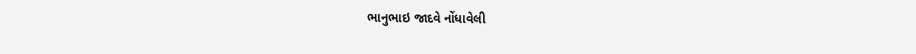ભાનુભાઇ જાદવે નોંધાવેલી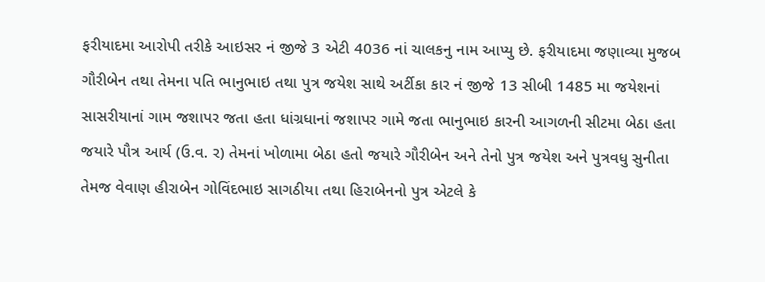ફરીયાદમા આરોપી તરીકે આઇસર નં જીજે 3 એટી 4036 નાં ચાલકનુ નામ આપ્યુ છે. ફરીયાદમા જણાવ્યા મુજબ ગૌરીબેન તથા તેમના પતિ ભાનુભાઇ તથા પુત્ર જયેશ સાથે અર્ટીકા કાર નં જીજે 13 સીબી 1485 મા જયેશનાં સાસરીયાનાં ગામ જશાપર જતા હતા ધાંગ્રધાનાં જશાપર ગામે જતા ભાનુભાઇ કારની આગળની સીટમા બેઠા હતા જયારે પૌત્ર આર્ય (ઉ.વ. ર) તેમનાં ખોળામા બેઠા હતો જયારે ગૌરીબેન અને તેનો પુત્ર જયેશ અને પુત્રવધુ સુનીતા તેમજ વેવાણ હીરાબેન ગોવિંદભાઇ સાગઠીયા તથા હિરાબેનનો પુત્ર એટલે કે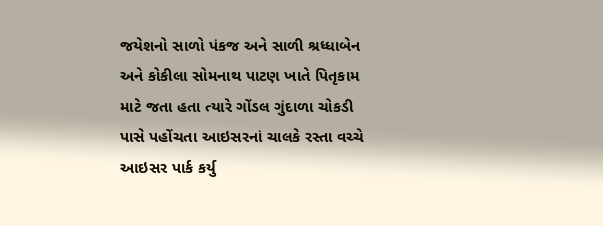જયેશનો સાળો પંકજ અને સાળી શ્રધ્ધાબેન અને કોકીલા સોમનાથ પાટણ ખાતે પિતૃકામ માટે જતા હતા ત્યારે ગોંડલ ગુંદાળા ચોકડી પાસે પહોંચતા આઇસરનાં ચાલકે રસ્તા વચ્ચે આઇસર પાર્ક કર્યુ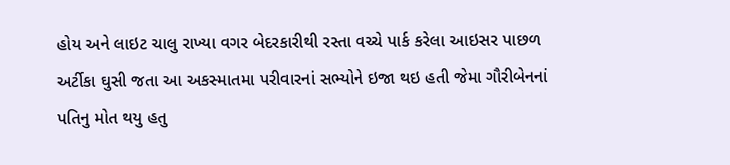હોય અને લાઇટ ચાલુ રાખ્યા વગર બેદરકારીથી રસ્તા વચ્ચે પાર્ક કરેલા આઇસર પાછળ અર્ટીકા ઘુસી જતા આ અકસ્માતમા પરીવારનાં સભ્યોને ઇજા થઇ હતી જેમા ગૌરીબેનનાં પતિનુ મોત થયુ હતુ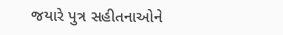જયારે પુત્ર સહીતનાઓને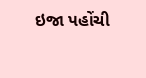ઇજા પહોંચી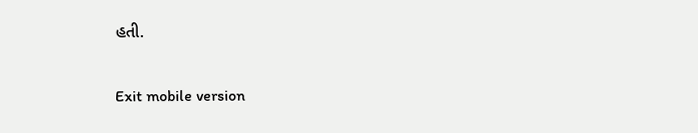હતી.

Exit mobile version